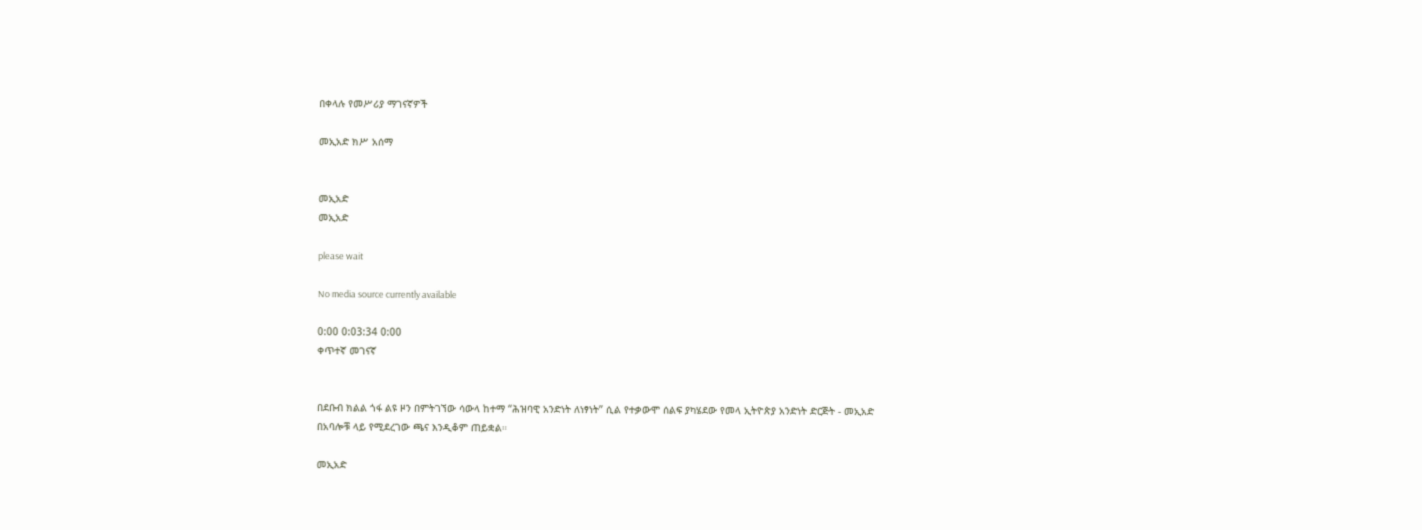በቀላሉ የመሥሪያ ማገናኛዎች

መኢአድ ክሥ አሰማ


መኢአድ
መኢአድ

please wait

No media source currently available

0:00 0:03:34 0:00
ቀጥተኛ መገናኛ


በደቡብ ክልል ጎፋ ልዩ ዞን በምትገኘው ሳውላ ከተማ “ሕዝባዊ አንድነት ለነፃነት” ሲል የተቃውሞ ሰልፍ ያካሄደው የመላ ኢትዮጵያ አንድነት ድርጅት - መኢአድ በአባሎቹ ላይ የሚደረገው ጫና እንዲቆም ጠይቋል።

መኢአድ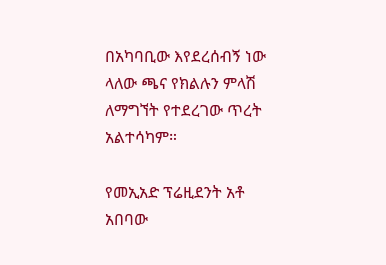በአካባቢው እየደረሰብኝ ነው ላለው ጫና የክልሉን ምላሽ ለማግኘት የተደረገው ጥረት አልተሳካም።

የመኢአድ ፕሬዚደንት አቶ አበባው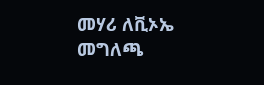መሃሪ ለቪኦኤ መግለጫ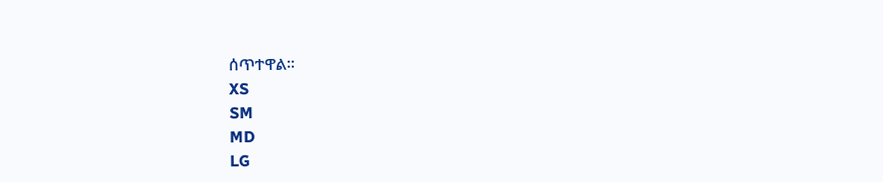ሰጥተዋል።
XS
SM
MD
LG